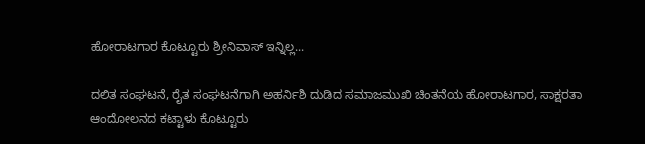ಹೋರಾಟಗಾರ ಕೊಟ್ಟೂರು ಶ್ರೀನಿವಾಸ್ ಇನ್ನಿಲ್ಲ...

ದಲಿತ ಸಂಘಟನೆ, ರೈತ ಸಂಘಟನೆಗಾಗಿ ಅಹರ್ನಿಶಿ ದುಡಿದ ಸಮಾಜಮುಖಿ ಚಿಂತನೆಯ ಹೋರಾಟಗಾರ, ಸಾಕ್ಷರತಾ ಆಂದೋಲನದ ಕಟ್ಟಾಳು ಕೊಟ್ಟೂರು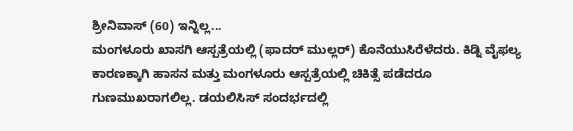ಶ್ರೀನಿವಾಸ್ (60) ಇನ್ನಿಲ್ಲ...
ಮಂಗಳೂರು ಖಾಸಗಿ ಆಸ್ಪತ್ರೆಯಲ್ಲಿ (ಫಾದರ್ ಮುಲ್ಲರ್) ಕೊನೆಯುಸಿರೆಳೆದರು. ಕಿಡ್ನಿ ವೈಫಲ್ಯ ಕಾರಣಕ್ಕಾಗಿ ಹಾಸನ ಮತ್ತು ಮಂಗಳೂರು ಆಸ್ಪತ್ರೆಯಲ್ಲಿ ಚಿಕಿತ್ಸೆ ಪಡೆದರೂ ಗುಣಮುಖರಾಗಲಿಲ್ಲ. ಡಯಲಿಸಿಸ್ ಸಂದರ್ಭದಲ್ಲಿ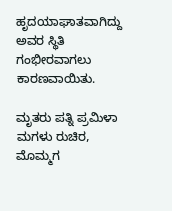ಹೃದಯಾಘಾತವಾಗಿದ್ದು ಅವರ ಸ್ಥಿತಿ ಗಂಭೀರವಾಗಲು ಕಾರಣವಾಯಿತು.

ಮೃತರು ಪತ್ನಿ ಪ್ರಮಿಳಾ ಮಗಳು ರುಚಿರ, ಮೊಮ್ಮಗ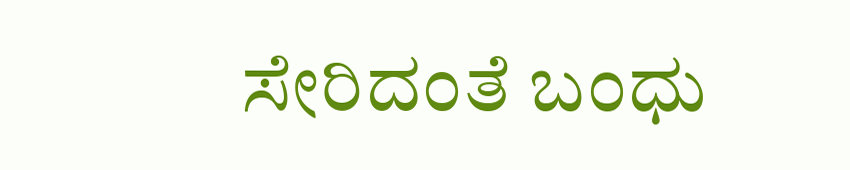ಸೇರಿದಂತೆ ಬಂಧು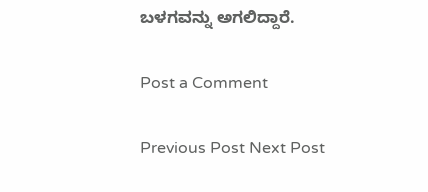ಬಳಗವನ್ನು ಅಗಲಿದ್ದಾರೆ.

Post a Comment

Previous Post Next Post